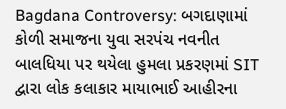Bagdana Controversy: બગદાણામાં કોળી સમાજના યુવા સરપંચ નવનીત બાલધિયા પર થયેલા હુમલા પ્રકરણમાં SIT દ્વારા લોક કલાકાર માયાભાઈ આહીરના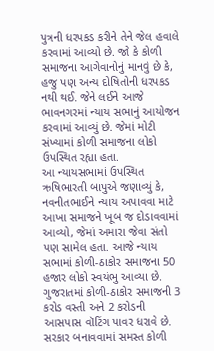પુત્રની ધરપકડ કરીને તેને જેલ હવાલે કરવામાં આવ્યો છે. જો કે કોળી સમાજના આગેવાનોનું માનવું છે કે, હજુ પણ અન્ય દોષિતોની ધરપકડ નથી થઈ. જેને લઈને આજે ભાવનગરમાં ન્યાય સભાનું આયોજન કરવામાં આવ્યું છે. જેમાં મોટી સંખ્યામાં કોળી સમાજના લોકો ઉપસ્થિત રહ્યા હતા.
આ ન્યાયસભામાં ઉપસ્થિત ઋષિભારતી બાપુએ જણાવ્યું કે, નવનીતભાઈને ન્યાય અપાવવા માટે આખા સમાજને ખૂબ જ દોડાવવામાં આવ્યો, જેમાં અમારા જેવા સંતો પણ સામેલ હતા. આજે ન્યાય સભામાં કોળી-ઠાકોર સમાજના 50 હજાર લોકો સ્વયંભુ આવ્યા છે.
ગુજરાતમાં કોળી-ઠાકોર સમાજની 3 કરોડ વસ્તી અને 2 કરોડની આસપાસ વૉટિંગ પાવર ધરાવે છે. સરકાર બનાવવામાં સમસ્ત કોળી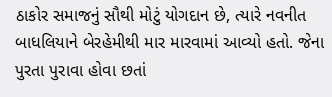ઠાકોર સમાજનું સૌથી મોટું યોગદાન છે, ત્યારે નવનીત બાધલિયાને બેરહેમીથી માર મારવામાં આવ્યો હતો. જેના પુરતા પુરાવા હોવા છતાં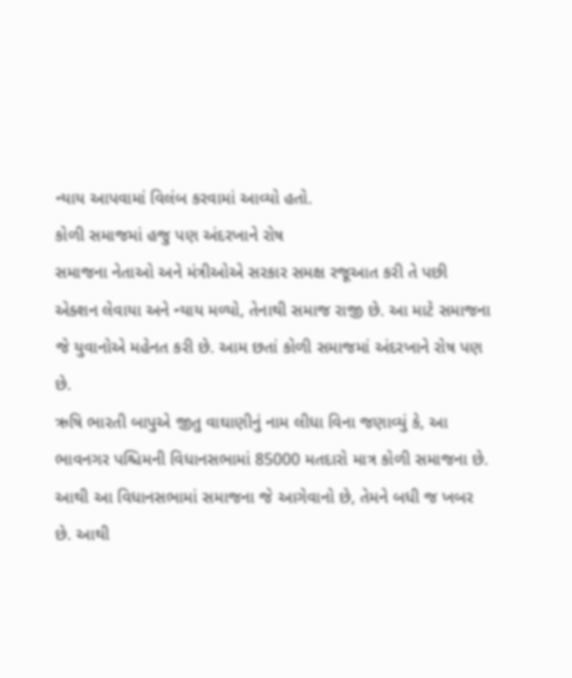ન્યાય આપવામાં વિલંબ કરવામાં આવ્યો હતો.
કોળી સમાજમાં હજુ પણ અંદરખાને રોષ
સમાજના નેતાઓ અને મંત્રીઓએ સરકાર સમક્ષ રજૂઆત કરી તે પછી એક્શન લેવાયા અને ન્યાય મળ્યો, તેનાથી સમાજ રાજી છે. આ માટે સમાજના જે યુવાનોએ મહેનત કરી છે. આમ છતાં કોળી સમાજમાં અંદરખાને રોષ પણ છે.
ઋષિ ભારતી બાપુએ જીતુ વાઘાણીનું નામ લીધા વિના જણાવ્યું કે, આ ભાવનગર પશ્ચિમની વિધાનસભામાં 85000 મતદારો માત્ર કોળી સમાજના છે. આથી આ વિધાનસભામાં સમાજના જે આગેવાનો છે, તેમને બધી જ ખબર છે. આથી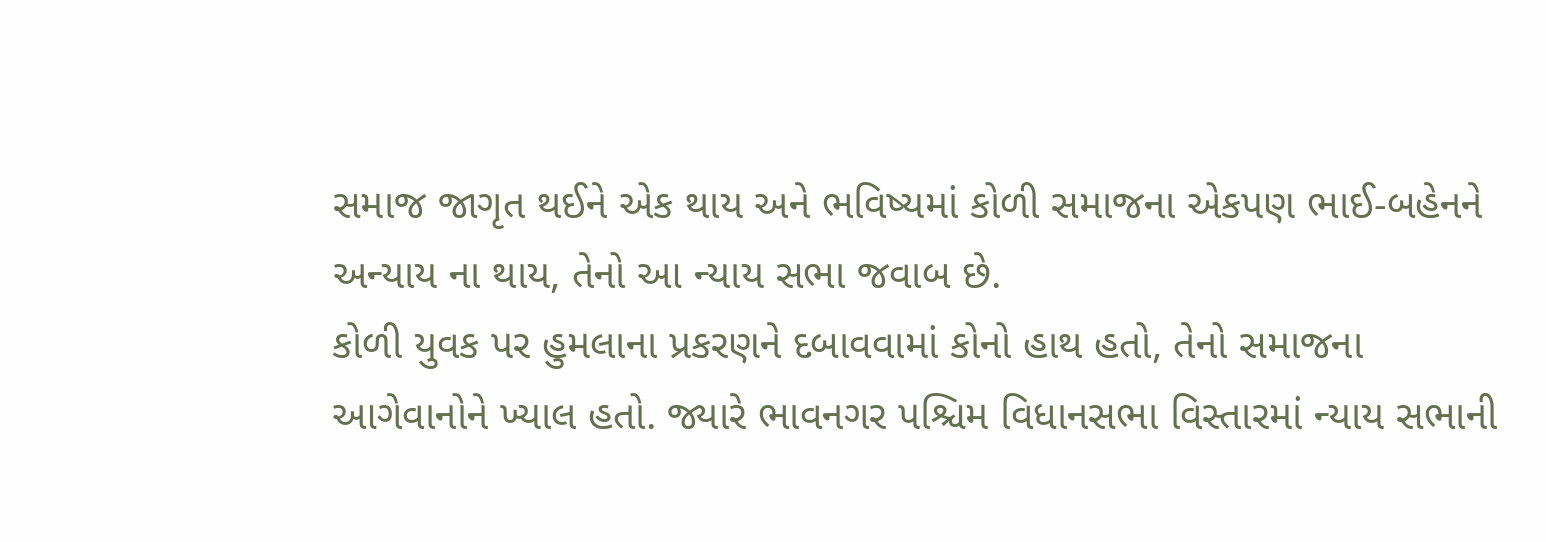સમાજ જાગૃત થઈને એક થાય અને ભવિષ્યમાં કોળી સમાજના એકપણ ભાઈ-બહેનને અન્યાય ના થાય, તેનો આ ન્યાય સભા જવાબ છે.
કોળી યુવક પર હુમલાના પ્રકરણને દબાવવામાં કોનો હાથ હતો, તેનો સમાજના આગેવાનોને ખ્યાલ હતો. જ્યારે ભાવનગર પશ્ચિમ વિધાનસભા વિસ્તારમાં ન્યાય સભાની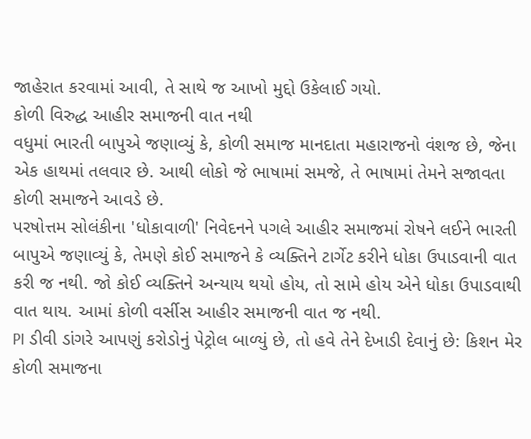જાહેરાત કરવામાં આવી, તે સાથે જ આખો મુદ્દો ઉકેલાઈ ગયો.
કોળી વિરુદ્ધ આહીર સમાજની વાત નથી
વધુમાં ભારતી બાપુએ જણાવ્યું કે, કોળી સમાજ માનદાતા મહારાજનો વંશજ છે, જેના એક હાથમાં તલવાર છે. આથી લોકો જે ભાષામાં સમજે, તે ભાષામાં તેમને સજાવતા કોળી સમાજને આવડે છે.
પરષોત્તમ સોલંકીના 'ધોકાવાળી' નિવેદનને પગલે આહીર સમાજમાં રોષને લઈને ભારતી બાપુએ જણાવ્યું કે, તેમણે કોઈ સમાજને કે વ્યક્તિને ટાર્ગેટ કરીને ધોકા ઉપાડવાની વાત કરી જ નથી. જો કોઈ વ્યક્તિને અન્યાય થયો હોય, તો સામે હોય એને ધોકા ઉપાડવાથી વાત થાય. આમાં કોળી વર્સીસ આહીર સમાજની વાત જ નથી.
PI ડીવી ડાંગરે આપણું કરોડોનું પેટ્રોલ બાળ્યું છે, તો હવે તેને દેખાડી દેવાનું છે: કિશન મેર
કોળી સમાજના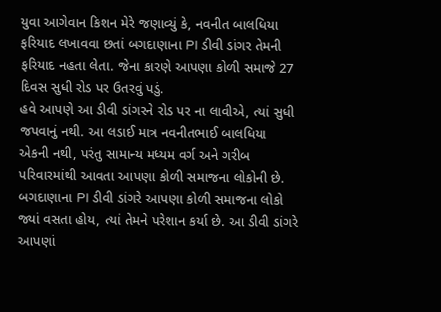યુવા આગેવાન કિશન મેરે જણાવ્યું કે, નવનીત બાલધિયા ફરિયાદ લખાવવા છતાં બગદાણાના PI ડીવી ડાંગર તેમની ફરિયાદ નહતા લેતા. જેના કારણે આપણા કોળી સમાજે 27 દિવસ સુધી રોડ પર ઉતરવું પડું.
હવે આપણે આ ડીવી ડાંગરને રોડ પર ના લાવીએ, ત્યાં સુધી જપવાનું નથી. આ લડાઈ માત્ર નવનીતભાઈ બાલધિયા એકની નથી, પરંતુ સામાન્ય મધ્યમ વર્ગ અને ગરીબ પરિવારમાંથી આવતા આપણા કોળી સમાજના લોકોની છે.
બગદાણાના PI ડીવી ડાંગરે આપણા કોળી સમાજના લોકો જ્યાં વસતા હોય, ત્યાં તેમને પરેશાન કર્યા છે. આ ડીવી ડાંગરે આપણાં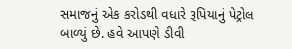સમાજનું એક કરોડથી વધારે રૂપિયાનું પેટ્રોલ બાળ્યું છે. હવે આપણે ડીવી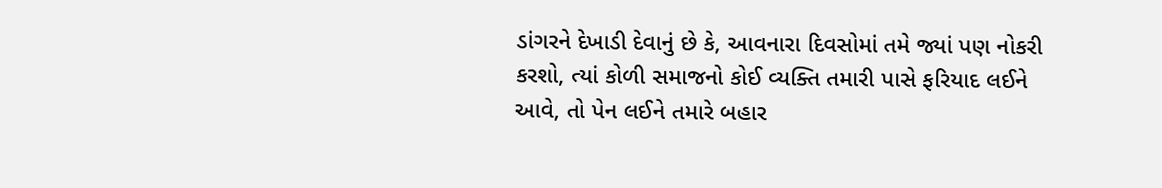ડાંગરને દેખાડી દેવાનું છે કે, આવનારા દિવસોમાં તમે જ્યાં પણ નોકરી કરશો, ત્યાં કોળી સમાજનો કોઈ વ્યક્તિ તમારી પાસે ફરિયાદ લઈને આવે, તો પેન લઈને તમારે બહાર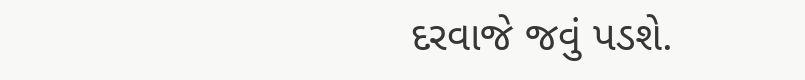દરવાજે જવું પડશે.